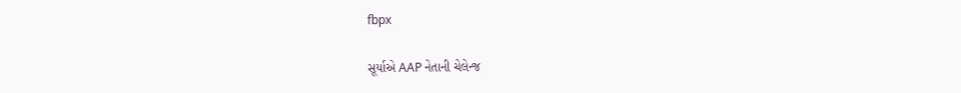fbpx

સૂર્યાએ AAP નેતાની ચેલેન્જ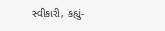સ્વીકારી, કહ્યું-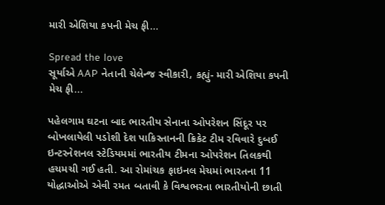મારી એશિયા કપની મેચ ફી…

Spread the love
સૂર્યાએ AAP નેતાની ચેલેન્જ સ્વીકારી, કહ્યું- મારી એશિયા કપની મેચ ફી...

પહેલગામ ઘટના બાદ ભારતીય સેનાના ઓપરેશન સિંદૂર પર બોખલાયેલી પડોશી દેશ પાકિસ્તાનની ક્રિકેટ ટીમ રવિવારે દુબઈ ઇન્ટરનેશનલ સ્ટેડિયમમાં ભારતીય ટીમના ઓપરેશન તિલકથી હચમચી ગઈ હતી. આ રોમાંચક ફાઇનલ મેચમાં ભારતના 11 યોદ્ધાઓએ એવી રમત બતાવી કે વિશ્વભરના ભારતીયોની છાતી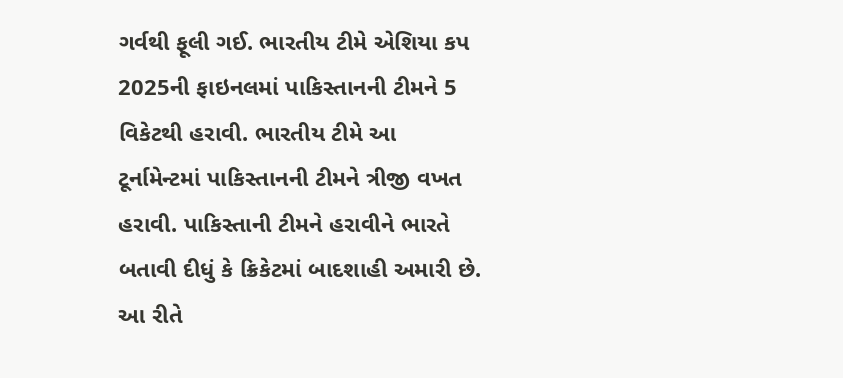ગર્વથી ફૂલી ગઈ. ભારતીય ટીમે એશિયા કપ 2025ની ફાઇનલમાં પાકિસ્તાનની ટીમને 5 વિકેટથી હરાવી. ભારતીય ટીમે આ ટૂર્નામેન્ટમાં પાકિસ્તાનની ટીમને ત્રીજી વખત હરાવી. પાકિસ્તાની ટીમને હરાવીને ભારતે બતાવી દીધું કે ક્રિકેટમાં બાદશાહી અમારી છે. આ રીતે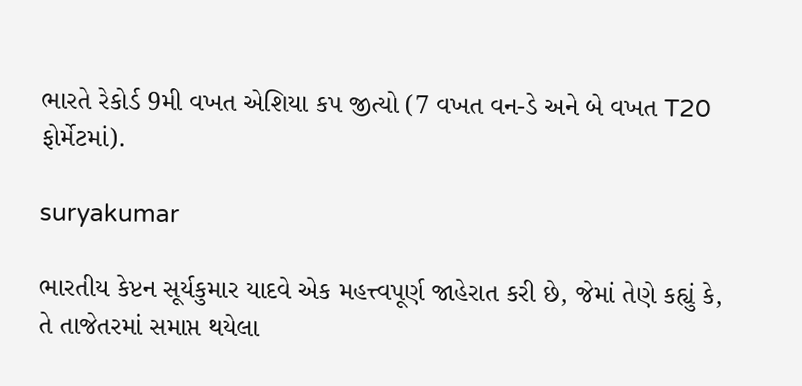ભારતે રેકોર્ડ 9મી વખત એશિયા કપ જીત્યો (7 વખત વન-ડે અને બે વખત T20 ફોર્મેટમાં).

suryakumar

ભારતીય કેપ્ટન સૂર્યકુમાર યાદવે એક મહત્ત્વપૂર્ણ જાહેરાત કરી છે, જેમાં તેણે કહ્યું કે, તે તાજેતરમાં સમાપ્ત થયેલા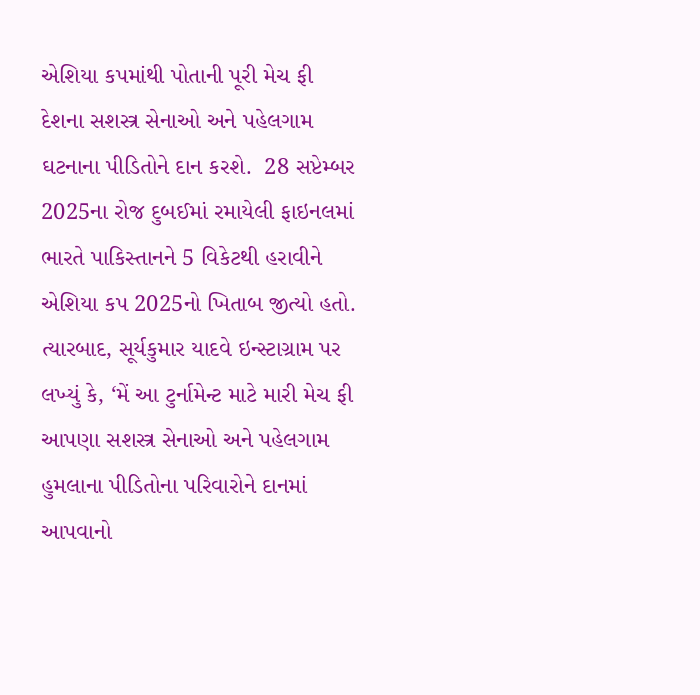એશિયા કપમાંથી પોતાની પૂરી મેચ ફી દેશના સશસ્ત્ર સેનાઓ અને પહેલગામ ઘટનાના પીડિતોને દાન કરશે.  28 સપ્ટેમ્બર 2025ના રોજ દુબઈમાં રમાયેલી ફાઇનલમાં ભારતે પાકિસ્તાનને 5 વિકેટથી હરાવીને એશિયા કપ 2025નો ખિતાબ જીત્યો હતો. ત્યારબાદ, સૂર્યકુમાર યાદવે ઇન્સ્ટાગ્રામ પર લખ્યું કે, ‘મેં આ ટુર્નામેન્ટ માટે મારી મેચ ફી આપણા સશસ્ત્ર સેનાઓ અને પહેલગામ હુમલાના પીડિતોના પરિવારોને દાનમાં આપવાનો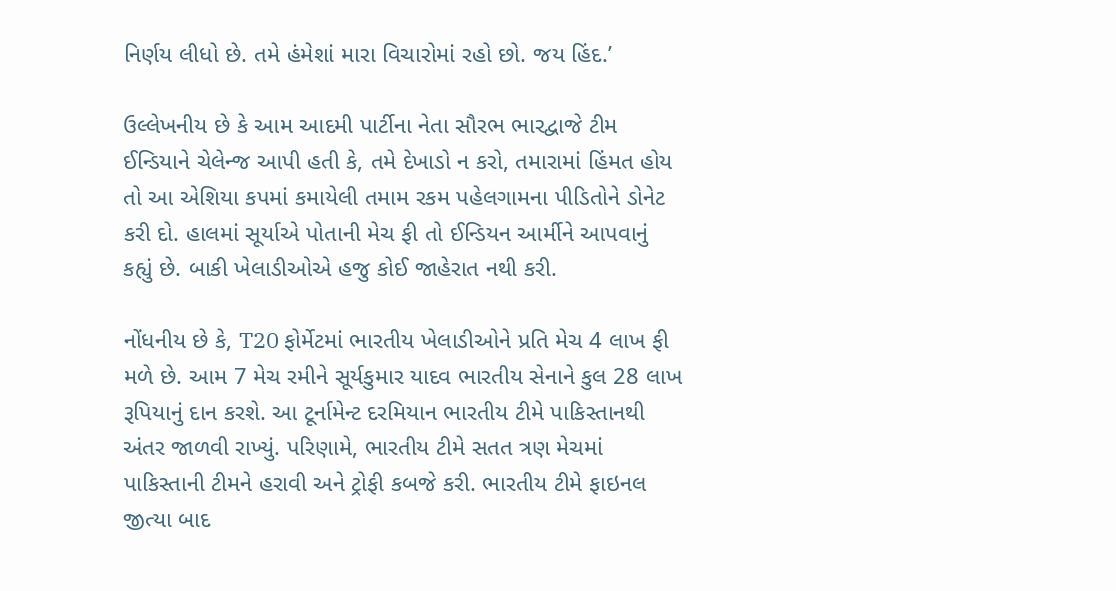નિર્ણય લીધો છે. તમે હંમેશાં મારા વિચારોમાં રહો છો. જય હિંદ.’

ઉલ્લેખનીય છે કે આમ આદમી પાર્ટીના નેતા સૌરભ ભારદ્વાજે ટીમ ઈન્ડિયાને ચેલેન્જ આપી હતી કે, તમે દેખાડો ન કરો, તમારામાં હિંમત હોય તો આ એશિયા કપમાં કમાયેલી તમામ રકમ પહેલગામના પીડિતોને ડોનેટ કરી દો. હાલમાં સૂર્યાએ પોતાની મેચ ફી તો ઈન્ડિયન આર્મીને આપવાનું કહ્યું છે. બાકી ખેલાડીઓએ હજુ કોઈ જાહેરાત નથી કરી.

નોંધનીય છે કે, T20 ફોર્મેટમાં ભારતીય ખેલાડીઓને પ્રતિ મેચ 4 લાખ ફી મળે છે. આમ 7 મેચ રમીને સૂર્યકુમાર યાદવ ભારતીય સેનાને કુલ 28 લાખ રૂપિયાનું દાન કરશે. આ ટૂર્નામેન્ટ દરમિયાન ભારતીય ટીમે પાકિસ્તાનથી અંતર જાળવી રાખ્યું. પરિણામે, ભારતીય ટીમે સતત ત્રણ મેચમાં પાકિસ્તાની ટીમને હરાવી અને ટ્રોફી કબજે કરી. ભારતીય ટીમે ફાઇનલ જીત્યા બાદ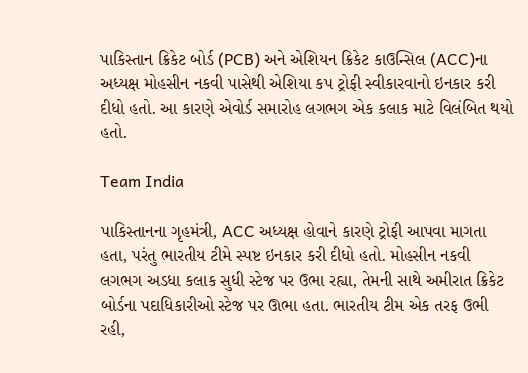પાકિસ્તાન ક્રિકેટ બોર્ડ (PCB) અને એશિયન ક્રિકેટ કાઉન્સિલ (ACC)ના અધ્યક્ષ મોહસીન નકવી પાસેથી એશિયા કપ ટ્રોફી સ્વીકારવાનો ઇનકાર કરી દીધો હતો. આ કારણે એવોર્ડ સમારોહ લગભગ એક કલાક માટે વિલંબિત થયો હતો.

Team India

પાકિસ્તાનના ગૃહમંત્રી, ACC અધ્યક્ષ હોવાને કારણે ટ્રોફી આપવા માગતા હતા, પરંતુ ભારતીય ટીમે સ્પષ્ટ ઇનકાર કરી દીધો હતો. મોહસીન નકવી લગભગ અડધા કલાક સુધી સ્ટેજ પર ઉભા રહ્યા, તેમની સાથે અમીરાત ક્રિકેટ બોર્ડના પદાધિકારીઓ સ્ટેજ પર ઊભા હતા. ભારતીય ટીમ એક તરફ ઉભી રહી,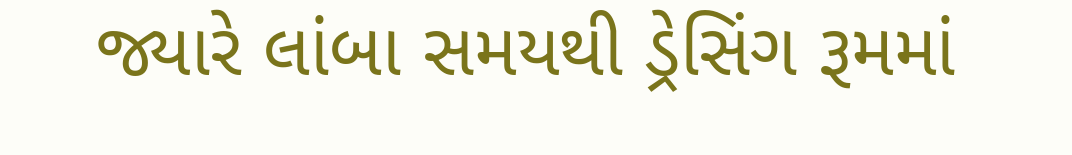જ્યારે લાંબા સમયથી ડ્રેસિંગ રૂમમાં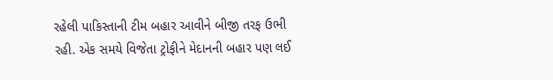રહેલી પાકિસ્તાની ટીમ બહાર આવીને બીજી તરફ ઉભી રહી. એક સમયે વિજેતા ટ્રોફીને મેદાનની બહાર પણ લઈ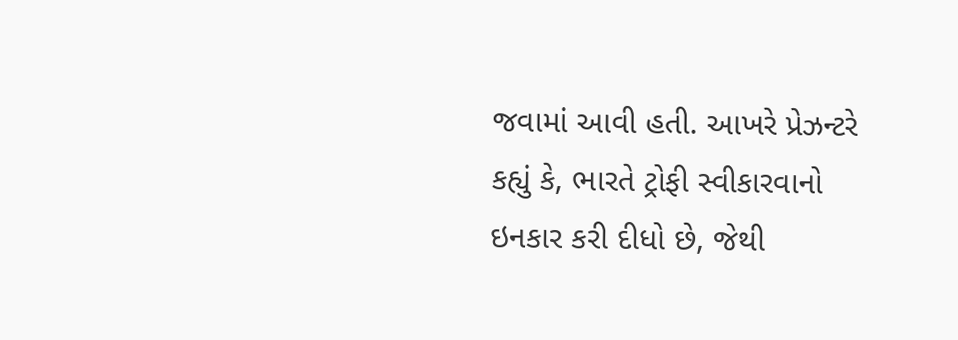જવામાં આવી હતી. આખરે પ્રેઝન્ટરે કહ્યું કે, ભારતે ટ્રોફી સ્વીકારવાનો ઇનકાર કરી દીધો છે, જેથી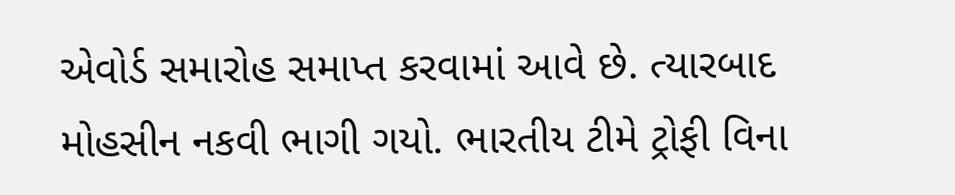એવોર્ડ સમારોહ સમાપ્ત કરવામાં આવે છે. ત્યારબાદ મોહસીન નકવી ભાગી ગયો. ભારતીય ટીમે ટ્રોફી વિના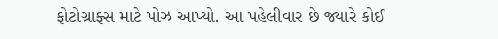ફોટોગ્રાફ્સ માટે પોઝ આપ્યો. આ પહેલીવાર છે જ્યારે કોઈ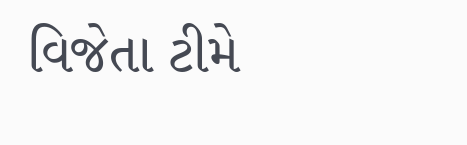વિજેતા ટીમે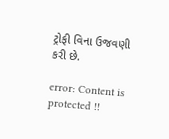ટ્રોફી વિના ઉજવણી કરી છે.

error: Content is protected !!